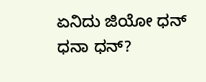ಏನಿದು ಜಿಯೋ ಧನ್ ಧನಾ ಧನ್?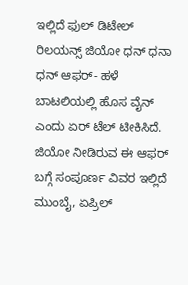ಇಲ್ಲಿದೆ ಫುಲ್ ಡಿಟೇಲ್
ರಿಲಯನ್ಸ್ ಜಿಯೋ ಧನ್ ಧನಾ ಧನ್ ಆಫರ್- ಹಳೆ ಬಾಟಲಿಯಲ್ಲಿ ಹೊಸ ವೈನ್ ಎಂದು ಏರ್ ಟೆಲ್ ಟೀಕಿಸಿದೆ. ಜಿಯೋ ನೀಡಿರುವ ಈ ಆಫರ್ ಬಗ್ಗೆ ಸಂಪೂರ್ಣ ವಿವರ ಇಲ್ಲಿದೆ
ಮುಂಬೈ, ಏಪ್ರಿಲ್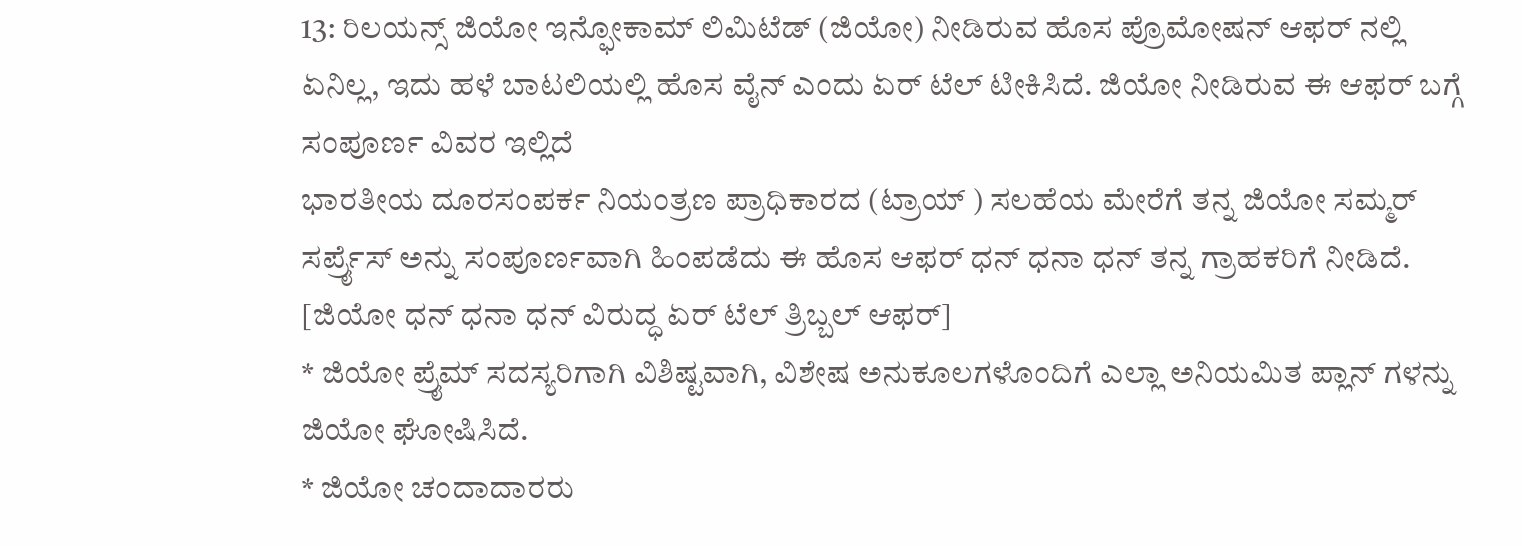13: ರಿಲಯನ್ಸ್ ಜಿಯೋ ಇನ್ಫೋಕಾಮ್ ಲಿಮಿಟೆಡ್ (ಜಿಯೋ) ನೀಡಿರುವ ಹೊಸ ಪ್ರೊಮೋಷನ್ ಆಫರ್ ನಲ್ಲಿ ಏನಿಲ್ಲ, ಇದು ಹಳೆ ಬಾಟಲಿಯಲ್ಲಿ ಹೊಸ ವೈನ್ ಎಂದು ಏರ್ ಟೆಲ್ ಟೀಕಿಸಿದೆ. ಜಿಯೋ ನೀಡಿರುವ ಈ ಆಫರ್ ಬಗ್ಗೆ ಸಂಪೂರ್ಣ ವಿವರ ಇಲ್ಲಿದೆ
ಭಾರತೀಯ ದೂರಸಂಪರ್ಕ ನಿಯಂತ್ರಣ ಪ್ರಾಧಿಕಾರದ (ಟ್ರಾಯ್ ) ಸಲಹೆಯ ಮೇರೆಗೆ ತನ್ನ ಜಿಯೋ ಸಮ್ಮರ್ ಸರ್ಪ್ರೈಸ್ ಅನ್ನು ಸಂಪೂರ್ಣವಾಗಿ ಹಿಂಪಡೆದು ಈ ಹೊಸ ಆಫರ್ ಧನ್ ಧನಾ ಧನ್ ತನ್ನ ಗ್ರಾಹಕರಿಗೆ ನೀಡಿದೆ. [ಜಿಯೋ ಧನ್ ಧನಾ ಧನ್ ವಿರುದ್ಧ ಏರ್ ಟೆಲ್ ತ್ರಿಬ್ಬಲ್ ಆಫರ್]
* ಜಿಯೋ ಪ್ರೈಮ್ ಸದಸ್ಯರಿಗಾಗಿ ವಿಶಿಷ್ಟವಾಗಿ, ವಿಶೇಷ ಅನುಕೂಲಗಳೊಂದಿಗೆ ಎಲ್ಲಾ ಅನಿಯಮಿತ ಪ್ಲಾನ್ ಗಳನ್ನು ಜಿಯೋ ಘೋಷಿಸಿದೆ.
* ಜಿಯೋ ಚಂದಾದಾರರು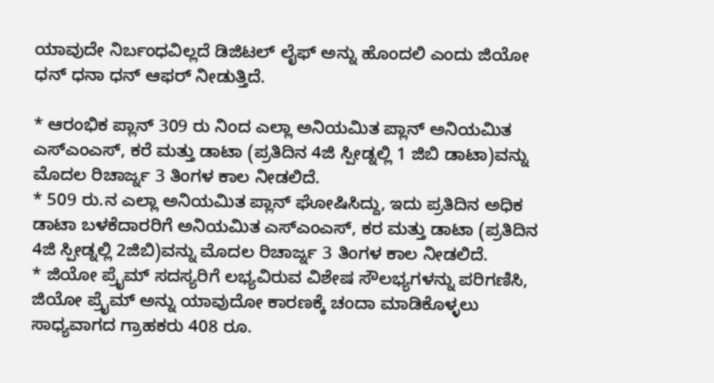ಯಾವುದೇ ನಿರ್ಬಂಧವಿಲ್ಲದೆ ಡಿಜಿಟಲ್ ಲೈಫ್ ಅನ್ನು ಹೊಂದಲಿ ಎಂದು ಜಿಯೋ ಧನ್ ಧನಾ ಧನ್ ಆಫರ್ ನೀಡುತ್ತಿದೆ.

* ಆರಂಭಿಕ ಪ್ಲಾನ್ 309 ರು ನಿಂದ ಎಲ್ಲಾ ಅನಿಯಮಿತ ಪ್ಲಾನ್ ಅನಿಯಮಿತ ಎಸ್ಎಂಎಸ್, ಕರೆ ಮತ್ತು ಡಾಟಾ (ಪ್ರತಿದಿನ 4ಜಿ ಸ್ಪೀಡ್ನಲ್ಲಿ 1 ಜಿಬಿ ಡಾಟಾ)ವನ್ನು ಮೊದಲ ರಿಚಾರ್ಜ್ನ 3 ತಿಂಗಳ ಕಾಲ ನೀಡಲಿದೆ.
* 509 ರು.ನ ಎಲ್ಲಾ ಅನಿಯಮಿತ ಪ್ಲಾನ್ ಘೋಷಿಸಿದ್ದು, ಇದು ಪ್ರತಿದಿನ ಅಧಿಕ ಡಾಟಾ ಬಳಕೆದಾರರಿಗೆ ಅನಿಯಮಿತ ಎಸ್ಎಂಎಸ್, ಕರ ಮತ್ತು ಡಾಟಾ (ಪ್ರತಿದಿನ 4ಜಿ ಸ್ಪೀಡ್ನಲ್ಲಿ 2ಜಿಬಿ)ವನ್ನು ಮೊದಲ ರಿಚಾರ್ಜ್ನ 3 ತಿಂಗಳ ಕಾಲ ನೀಡಲಿದೆ.
* ಜಿಯೋ ಪ್ರೈಮ್ ಸದಸ್ಯರಿಗೆ ಲಭ್ಯವಿರುವ ವಿಶೇಷ ಸೌಲಭ್ಯಗಳನ್ನು ಪರಿಗಣಿಸಿ, ಜಿಯೋ ಪ್ರೈಮ್ ಅನ್ನು ಯಾವುದೋ ಕಾರಣಕ್ಕೆ ಚಂದಾ ಮಾಡಿಕೊಳ್ಳಲು ಸಾಧ್ಯವಾಗದ ಗ್ರಾಹಕರು 408 ರೂ.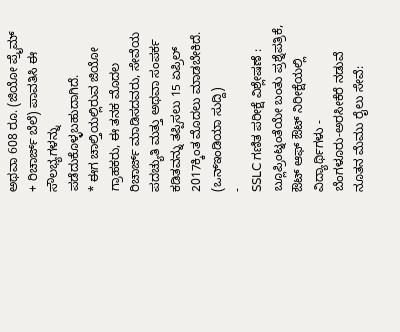ಅಥವಾ 608 ರೂ. (ಜಿಯೋ ಪ್ರೈಮ್ + ರಿಚಾರ್ಜ್ ಬೆಲೆ) ಪಾವತಿಸಿ ಈ ಸೌಲಭ್ಯಗಳನ್ನು ಪಡೆದುಕೊಳ್ಳಬಹುದಾಗಿದೆ.
* ಈಗ ಚಾಲ್ತಿಯಲ್ಲಿರುವ ಜಿಯೋ ಗ್ರಾಹಕರು, ಈ ತನಕ ಮೊದಲ ರಿಚಾರ್ಜ್ ಮಾಡಿಸದವರು, ಸೇವೆಯ ಪದಚ್ಯುತಿ ಮತ್ತು ಅಥವಾ ಸಂಪರ್ಕ ಕಡಿತವನ್ನು ತಪ್ಪಿಸಲು 15 ಏಪ್ರಿಲ್ 2017ಕ್ಕಿಂತ ಮೊದಲು ಮಾಡಬೇಕಿದೆ.
(ಒನ್ಇಂಡಿಯಾ ಸುದ್ದಿ)
-
SSLC ಗಣಿತ ಪರೀಕ್ಷೆ ವಿಶ್ಲೇಷಣೆ : ಬ್ಲೂಪ್ರಿಂಟ್ನಂತೆಯೇ ಬಂತು ಪ್ರಶ್ನೆಪತ್ರಿಕೆ, ಔಟ್ ಆಫ್ ಔಟ್ ನಿರೀಕ್ಷೆಯಲ್ಲಿ ವಿದ್ಯಾರ್ಥಿಗಳು -
ಬೆಂಗಳೂರು-ಅರಸೀಕೆರೆ ನಡುವೆ ನೂತನ ಮೆಮು ರೈಲು ಸೇವೆ: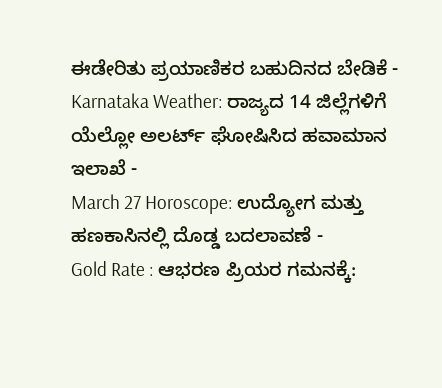ಈಡೇರಿತು ಪ್ರಯಾಣಿಕರ ಬಹುದಿನದ ಬೇಡಿಕೆ -
Karnataka Weather: ರಾಜ್ಯದ 14 ಜಿಲ್ಲೆಗಳಿಗೆ ಯೆಲ್ಲೋ ಅಲರ್ಟ್ ಘೋಷಿಸಿದ ಹವಾಮಾನ ಇಲಾಖೆ -
March 27 Horoscope: ಉದ್ಯೋಗ ಮತ್ತು ಹಣಕಾಸಿನಲ್ಲಿ ದೊಡ್ಡ ಬದಲಾವಣೆ -
Gold Rate : ಆಭರಣ ಪ್ರಿಯರ ಗಮನಕ್ಕೆ: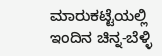ಮಾರುಕಟ್ಟೆಯಲ್ಲಿ ಇಂದಿನ ಚಿನ್ನ-ಬೆಳ್ಳಿ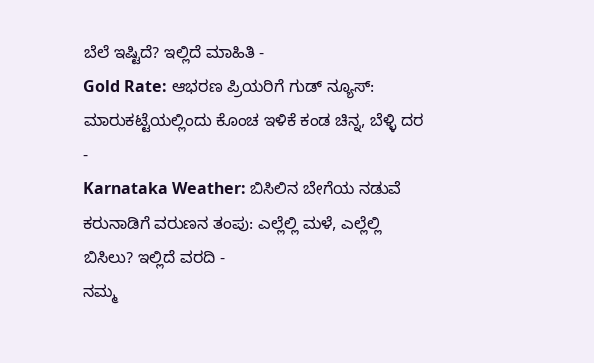ಬೆಲೆ ಇಷ್ಟಿದೆ? ಇಲ್ಲಿದೆ ಮಾಹಿತಿ -
Gold Rate: ಆಭರಣ ಪ್ರಿಯರಿಗೆ ಗುಡ್ ನ್ಯೂಸ್: ಮಾರುಕಟ್ಟೆಯಲ್ಲಿಂದು ಕೊಂಚ ಇಳಿಕೆ ಕಂಡ ಚಿನ್ನ, ಬೆಳ್ಳಿ ದರ -
Karnataka Weather: ಬಿಸಿಲಿನ ಬೇಗೆಯ ನಡುವೆ ಕರುನಾಡಿಗೆ ವರುಣನ ತಂಪು: ಎಲ್ಲೆಲ್ಲಿ ಮಳೆ, ಎಲ್ಲೆಲ್ಲಿ ಬಿಸಿಲು? ಇಲ್ಲಿದೆ ವರದಿ -
ನಮ್ಮ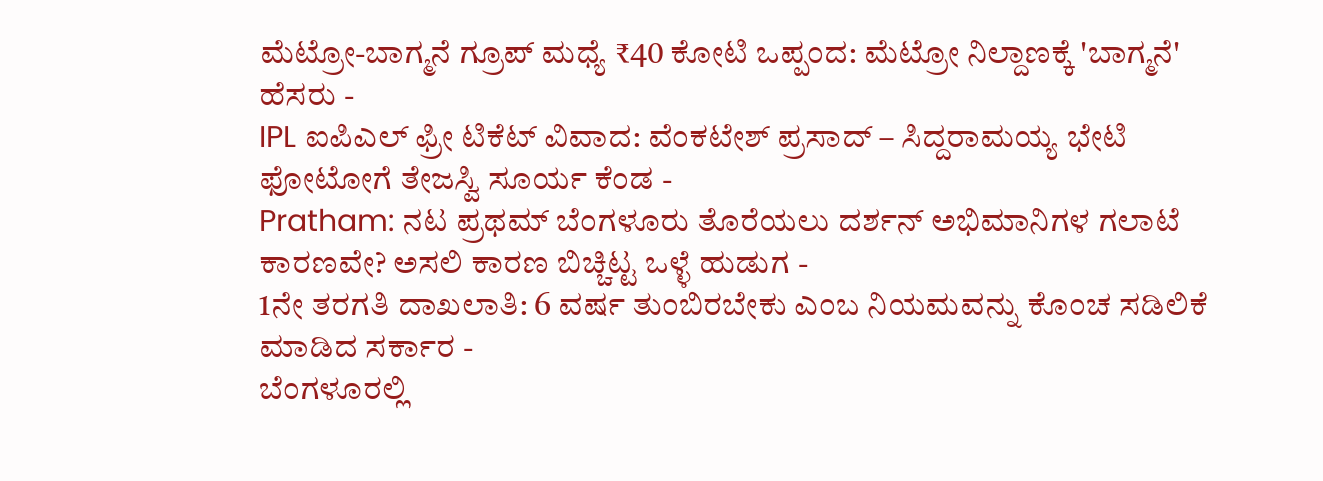ಮೆಟ್ರೋ-ಬಾಗ್ಮನೆ ಗ್ರೂಪ್ ಮಧ್ಯೆ ₹40 ಕೋಟಿ ಒಪ್ಪಂದ: ಮೆಟ್ರೋ ನಿಲ್ದಾಣಕ್ಕೆ 'ಬಾಗ್ಮನೆ' ಹೆಸರು -
IPL ಐಪಿಎಲ್ ಫ್ರೀ ಟಿಕೆಟ್ ವಿವಾದ: ವೆಂಕಟೇಶ್ ಪ್ರಸಾದ್ – ಸಿದ್ದರಾಮಯ್ಯ ಭೇಟಿ ಫೋಟೋಗೆ ತೇಜಸ್ವಿ ಸೂರ್ಯ ಕೆಂಡ -
Pratham: ನಟ ಪ್ರಥಮ್ ಬೆಂಗಳೂರು ತೊರೆಯಲು ದರ್ಶನ್ ಅಭಿಮಾನಿಗಳ ಗಲಾಟೆ ಕಾರಣವೇ? ಅಸಲಿ ಕಾರಣ ಬಿಚ್ಚಿಟ್ಟ ಒಳ್ಳೆ ಹುಡುಗ -
1ನೇ ತರಗತಿ ದಾಖಲಾತಿ: 6 ವರ್ಷ ತುಂಬಿರಬೇಕು ಎಂಬ ನಿಯಮವನ್ನು ಕೊಂಚ ಸಡಿಲಿಕೆ ಮಾಡಿದ ಸರ್ಕಾರ -
ಬೆಂಗಳೂರಲ್ಲಿ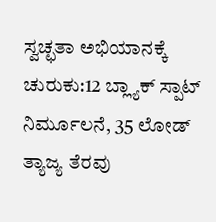ಸ್ವಚ್ಛತಾ ಅಭಿಯಾನಕ್ಕೆ ಚುರುಕು:12 ಬ್ಲ್ಯಾಕ್ ಸ್ಪಾಟ್ ನಿರ್ಮೂಲನೆ, 35 ಲೋಡ್ ತ್ಯಾಜ್ಯ ತೆರವು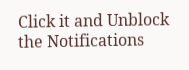Click it and Unblock the Notifications